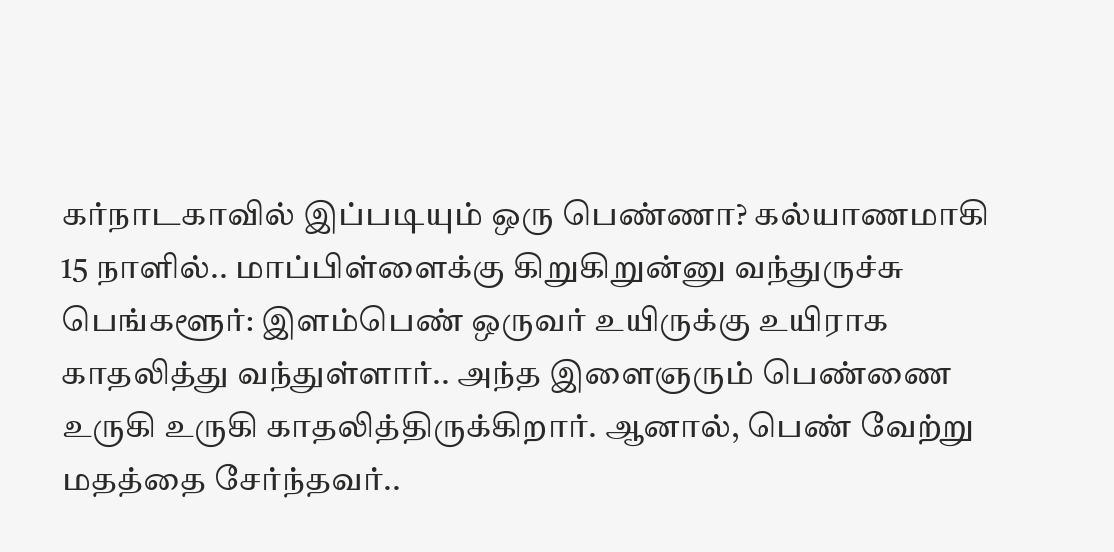கர்நாடகாவில் இப்படியும் ஒரு பெண்ணா? கல்யாணமாகி 15 நாளில்.. மாப்பிள்ளைக்கு கிறுகிறுன்னு வந்துருச்சு
பெங்களூர்: இளம்பெண் ஒருவர் உயிருக்கு உயிராக காதலித்து வந்துள்ளார்.. அந்த இளைஞரும் பெண்ணை உருகி உருகி காதலித்திருக்கிறார். ஆனால், பெண் வேற்று மதத்தை சேர்ந்தவர்..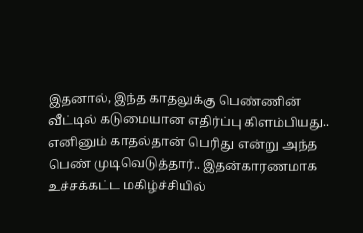இதனால், இந்த காதலுக்கு பெண்ணின் வீட்டில் கடுமையான எதிர்ப்பு கிளம்பியது.. எனினும் காதல்தான் பெரிது என்று அந்த பெண் முடிவெடுத்தார்.. இதன்காரணமாக உச்சக்கட்ட மகிழ்ச்சியில்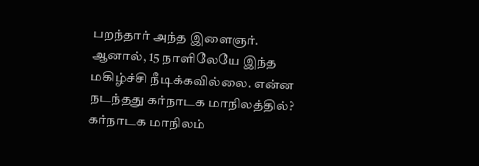பறந்தார் அந்த இளைஞர். ஆனால், 15 நாளிலேயே இந்த மகிழ்ச்சி நீடிக்கவில்லை. என்ன நடந்தது கர்நாடக மாநிலத்தில்?
கர்நாடக மாநிலம்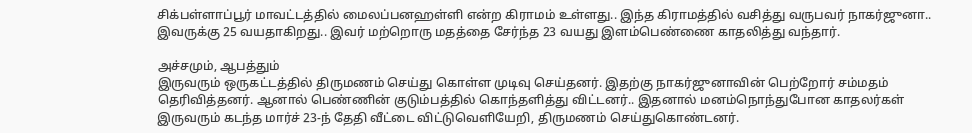சிக்பள்ளாப்பூர் மாவட்டத்தில் மைலப்பனஹள்ளி என்ற கிராமம் உள்ளது.. இந்த கிராமத்தில் வசித்து வருபவர் நாகர்ஜுனா.. இவருக்கு 25 வயதாகிறது.. இவர் மற்றொரு மதத்தை சேர்ந்த 23 வயது இளம்பெண்ணை காதலித்து வந்தார்.

அச்சமும், ஆபத்தும்
இருவரும் ஒருகட்டத்தில் திருமணம் செய்து கொள்ள முடிவு செய்தனர். இதற்கு நாகர்ஜுனாவின் பெற்றோர் சம்மதம் தெரிவித்தனர். ஆனால் பெண்ணின் குடும்பத்தில் கொந்தளித்து விட்டனர்.. இதனால் மனம்நொந்துபோன காதலர்கள் இருவரும் கடந்த மார்ச் 23-ந் தேதி வீட்டை விட்டுவெளியேறி, திருமணம் செய்துகொண்டனர்.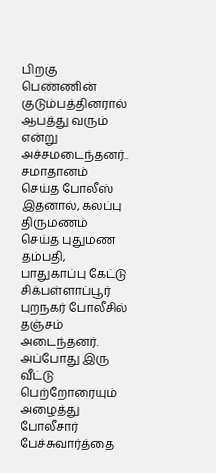பிறகு பெண்ணின் குடும்பத்தினரால் ஆபத்து வரும் என்று அச்சமடைந்தனர்..
சமாதானம் செய்த போலீஸ்
இதனால், கலப்பு திருமணம் செய்த புதுமண தம்பதி, பாதுகாப்பு கேட்டு சிக்பள்ளாப்பூர் புறநகர் போலீசில் தஞ்சம் அடைந்தனர். அப்போது இரு வீட்டு பெற்றோரையும் அழைத்து போலீசார் பேச்சுவார்த்தை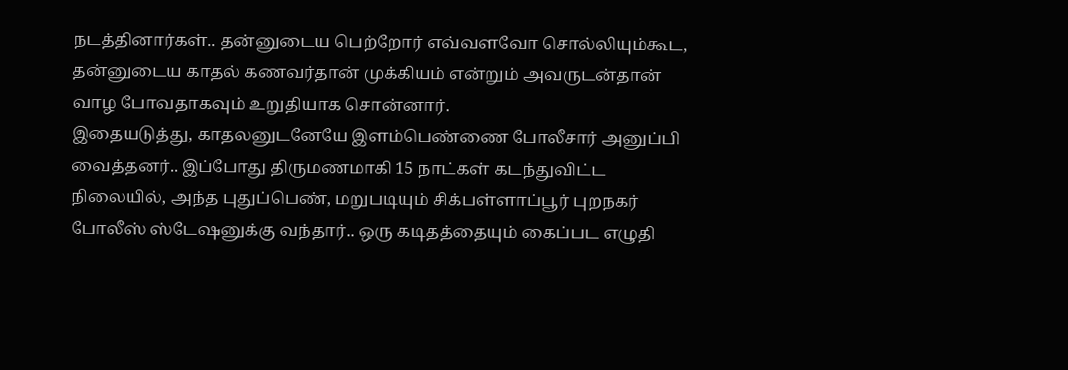நடத்தினார்கள்.. தன்னுடைய பெற்றோர் எவ்வளவோ சொல்லியும்கூட, தன்னுடைய காதல் கணவர்தான் முக்கியம் என்றும் அவருடன்தான் வாழ போவதாகவும் உறுதியாக சொன்னார்.
இதையடுத்து, காதலனுடனேயே இளம்பெண்ணை போலீசார் அனுப்பி வைத்தனர்.. இப்போது திருமணமாகி 15 நாட்கள் கடந்துவிட்ட நிலையில், அந்த புதுப்பெண், மறுபடியும் சிக்பள்ளாப்பூர் புறநகர் போலீஸ் ஸ்டேஷனுக்கு வந்தார்.. ஒரு கடிதத்தையும் கைப்பட எழுதி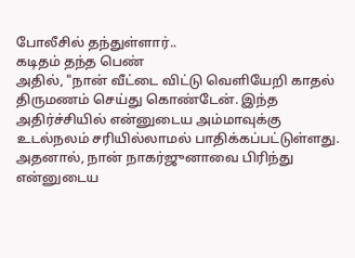போலீசில் தந்துள்ளார்..
கடிதம் தந்த பெண்
அதில், "நான் வீட்டை விட்டு வெளியேறி காதல் திருமணம் செய்து கொண்டேன். இந்த அதிர்ச்சியில் என்னுடைய அம்மாவுக்கு உடல்நலம் சரியில்லாமல் பாதிக்கப்பட்டுள்ளது. அதனால், நான் நாகர்ஜுனாவை பிரிந்து என்னுடைய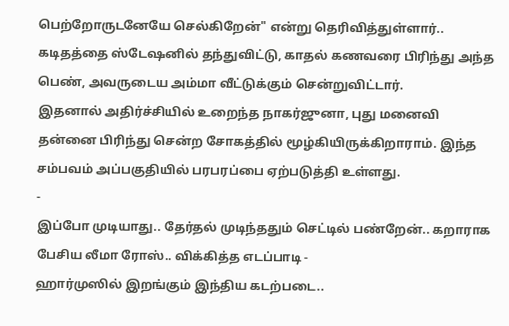பெற்றோருடனேயே செல்கிறேன்" என்று தெரிவித்துள்ளார்.. கடிதத்தை ஸ்டேஷனில் தந்துவிட்டு, காதல் கணவரை பிரிந்து அந்த பெண், அவருடைய அம்மா வீட்டுக்கும் சென்றுவிட்டார்.
இதனால் அதிர்ச்சியில் உறைந்த நாகர்ஜுனா, புது மனைவி தன்னை பிரிந்து சென்ற சோகத்தில் மூழ்கியிருக்கிறாராம். இந்த சம்பவம் அப்பகுதியில் பரபரப்பை ஏற்படுத்தி உள்ளது.
-
இப்போ முடியாது.. தேர்தல் முடிந்ததும் செட்டில் பண்றேன்.. கறாராக பேசிய லீமா ரோஸ்.. விக்கித்த எடப்பாடி -
ஹார்முஸில் இறங்கும் இந்திய கடற்படை..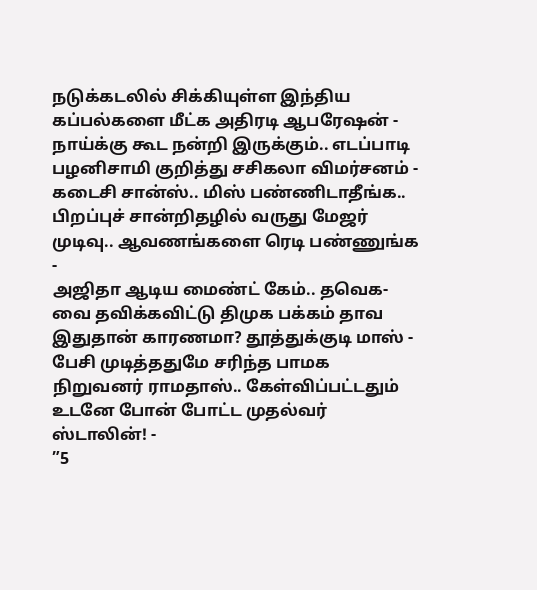நடுக்கடலில் சிக்கியுள்ள இந்திய கப்பல்களை மீட்க அதிரடி ஆபரேஷன் -
நாய்க்கு கூட நன்றி இருக்கும்.. எடப்பாடி பழனிசாமி குறித்து சசிகலா விமர்சனம் -
கடைசி சான்ஸ்.. மிஸ் பண்ணிடாதீங்க.. பிறப்புச் சான்றிதழில் வருது மேஜர் முடிவு.. ஆவணங்களை ரெடி பண்ணுங்க -
அஜிதா ஆடிய மைண்ட் கேம்.. தவெக-வை தவிக்கவிட்டு திமுக பக்கம் தாவ இதுதான் காரணமா? தூத்துக்குடி மாஸ் -
பேசி முடித்ததுமே சரிந்த பாமக நிறுவனர் ராமதாஸ்.. கேள்விப்பட்டதும் உடனே போன் போட்ட முதல்வர் ஸ்டாலின்! -
”5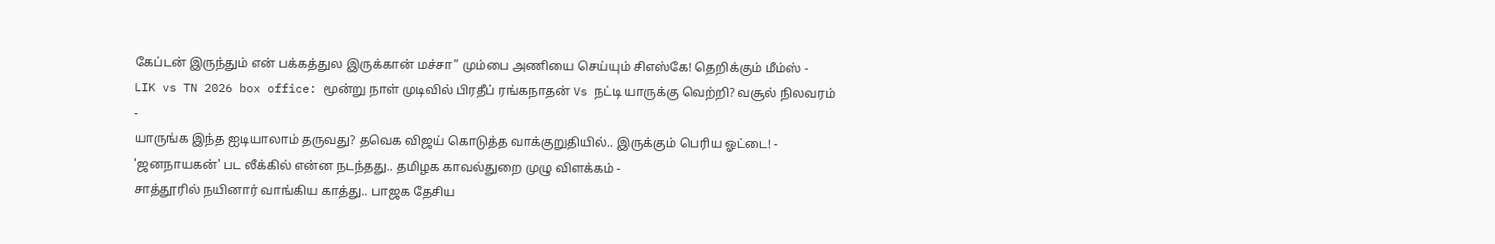கேப்டன் இருந்தும் என் பக்கத்துல இருக்கான் மச்சா” மும்பை அணியை செய்யும் சிஎஸ்கே! தெறிக்கும் மீம்ஸ் -
LIK vs TN 2026 box office: மூன்று நாள் முடிவில் பிரதீப் ரங்கநாதன் Vs நட்டி யாருக்கு வெற்றி? வசூல் நிலவரம் -
யாருங்க இந்த ஐடியாலாம் தருவது? தவெக விஜய் கொடுத்த வாக்குறுதியில்.. இருக்கும் பெரிய ஓட்டை! -
'ஜனநாயகன்' பட லீக்கில் என்ன நடந்தது.. தமிழக காவல்துறை முழு விளக்கம் -
சாத்தூரில் நயினார் வாங்கிய காத்து.. பாஜக தேசிய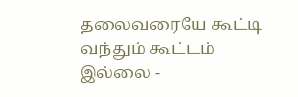தலைவரையே கூட்டி வந்தும் கூட்டம் இல்லை -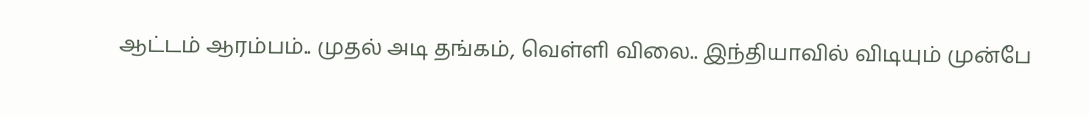ஆட்டம் ஆரம்பம்.. முதல் அடி தங்கம், வெள்ளி விலை.. இந்தியாவில் விடியும் முன்பே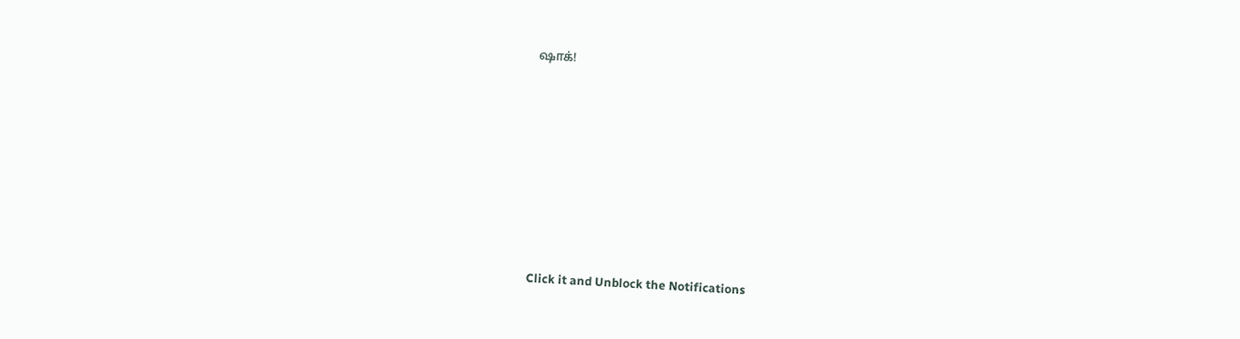ஷாக்!












Click it and Unblock the Notifications